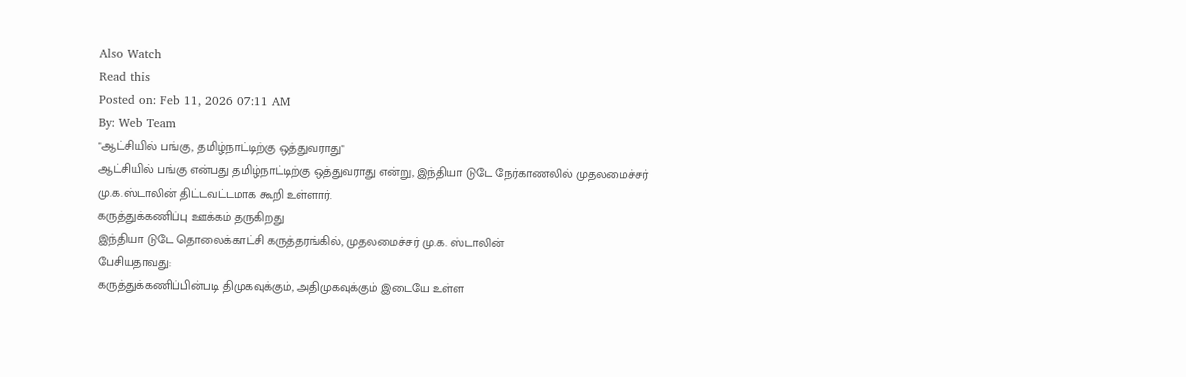Also Watch
Read this
Posted on: Feb 11, 2026 07:11 AM
By: Web Team
"ஆட்சியில் பங்கு, தமிழ்நாட்டிற்கு ஒத்துவராது"
ஆட்சியில் பங்கு என்பது தமிழ்நாட்டிற்கு ஒத்துவராது என்று, இந்தியா டுடே நேர்காணலில் முதலமைச்சர் மு.க.ஸ்டாலின் திட்டவட்டமாக கூறி உள்ளார்.
கருத்துக்கணிப்பு ஊக்கம் தருகிறது
இந்தியா டுடே தொலைக்காட்சி கருத்தரங்கில், முதலமைச்சர் மு.க. ஸ்டாலின்
பேசியதாவது:
கருத்துக்கணிப்பின்படி திமுகவுக்கும், அதிமுகவுக்கும் இடையே உள்ள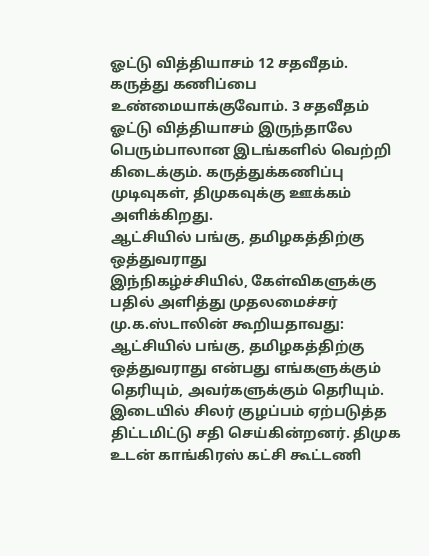ஓட்டு வித்தியாசம் 12 சதவீதம். கருத்து கணிப்பை உண்மையாக்குவோம். 3 சதவீதம் ஓட்டு வித்தியாசம் இருந்தாலே பெரும்பாலான இடங்களில் வெற்றி கிடைக்கும். கருத்துக்கணிப்பு முடிவுகள், திமுகவுக்கு ஊக்கம் அளிக்கிறது.
ஆட்சியில் பங்கு, தமிழகத்திற்கு ஒத்துவராது
இந்நிகழ்ச்சியில், கேள்விகளுக்கு பதில் அளித்து முதலமைச்சர் மு.க.ஸ்டாலின் கூறியதாவது:
ஆட்சியில் பங்கு, தமிழகத்திற்கு ஒத்துவராது என்பது எங்களுக்கும் தெரியும், அவர்களுக்கும் தெரியும். இடையில் சிலர் குழப்பம் ஏற்படுத்த திட்டமிட்டு சதி செய்கின்றனர். திமுக உடன் காங்கிரஸ் கட்சி கூட்டணி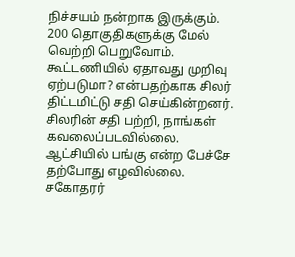நிச்சயம் நன்றாக இருக்கும். 200 தொகுதிகளுக்கு மேல் வெற்றி பெறுவோம். கூட்டணியில் ஏதாவது முறிவு ஏற்படுமா? என்பதற்காக சிலர் திட்டமிட்டு சதி செய்கின்றனர்.
சிலரின் சதி பற்றி, நாங்கள் கவலைப்படவில்லை. ஆட்சியில் பங்கு என்ற பேச்சே தற்போது எழவில்லை.
சகோதரர்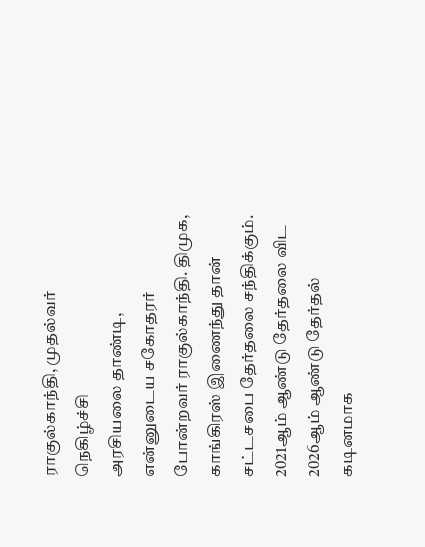ராகுல்காந்தி, முதல்வர் நெகிழ்ச்சி
அரசியலை தாண்டி, என்னுடைய சகோதரர் போன்றவர் ராகுல்காந்தி. திமுக, காங்கிரஸ் இணைந்து தான் சட்டசபை தேர்தலை சந்திக்கும். 2021ஆம் ஆண்டு தேர்தலை விட 2026ஆம் ஆண்டு தேர்தல் கடினமாக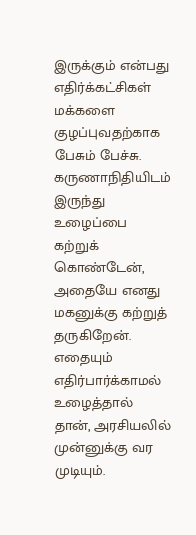இருக்கும் என்பது எதிர்க்கட்சிகள் மக்களை குழப்புவதற்காக பேசும் பேச்சு. கருணாநிதியிடம் இருந்து உழைப்பை கற்றுக் கொண்டேன், அதையே எனது மகனுக்கு கற்றுத் தருகிறேன். எதையும் எதிர்பார்க்காமல் உழைத்தால் தான், அரசியலில் முன்னுக்கு வர முடியும்.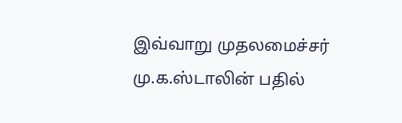இவ்வாறு முதலமைச்சர் மு.க.ஸ்டாலின் பதில்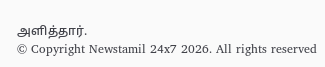அளித்தார்.
© Copyright Newstamil 24x7 2026. All rights reserved